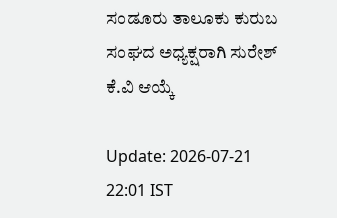ಸಂಡೂರು ತಾಲೂಕು ಕುರುಬ ಸಂಘದ ಅಧ್ಯಕ್ಷರಾಗಿ ಸುರೇಶ್ ಕೆ.ವಿ ಆಯ್ಕೆ

Update: 2026-07-21 22:01 IST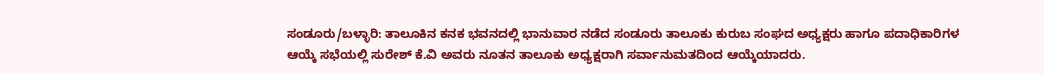ಸಂಡೂರು/ಬಳ್ಳಾರಿ: ತಾಲೂಕಿನ ಕನಕ ಭವನದಲ್ಲಿ ಭಾನುವಾರ ನಡೆದ ಸಂಡೂರು ತಾಲೂಕು ಕುರುಬ ಸಂಘದ ಅಧ್ಯಕ್ಷರು ಹಾಗೂ ಪದಾಧಿಕಾರಿಗಳ ಆಯ್ಕೆ ಸಭೆಯಲ್ಲಿ ಸುರೇಶ್ ಕೆ.ವಿ ಅವರು ನೂತನ ತಾಲೂಕು ಅಧ್ಯಕ್ಷರಾಗಿ ಸರ್ವಾನುಮತದಿಂದ ಆಯ್ಕೆಯಾದರು.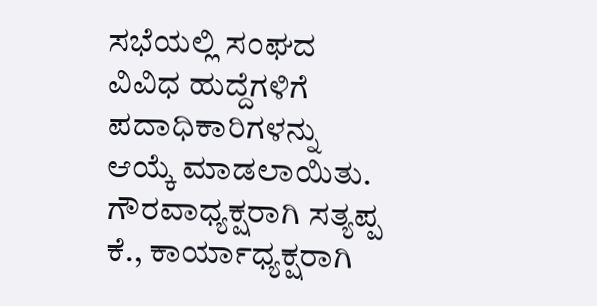ಸಭೆಯಲ್ಲಿ ಸಂಘದ ವಿವಿಧ ಹುದ್ದೆಗಳಿಗೆ ಪದಾಧಿಕಾರಿಗಳನ್ನು ಆಯ್ಕೆ ಮಾಡಲಾಯಿತು. ಗೌರವಾಧ್ಯಕ್ಷರಾಗಿ ಸತ್ಯಪ್ಪ ಕೆ., ಕಾರ್ಯಾಧ್ಯಕ್ಷರಾಗಿ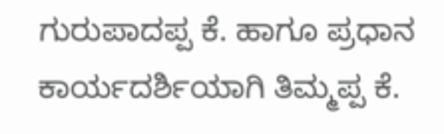ಗುರುಪಾದಪ್ಪ ಕೆ. ಹಾಗೂ ಪ್ರಧಾನ ಕಾರ್ಯದರ್ಶಿಯಾಗಿ ತಿಮ್ಮಪ್ಪ ಕೆ.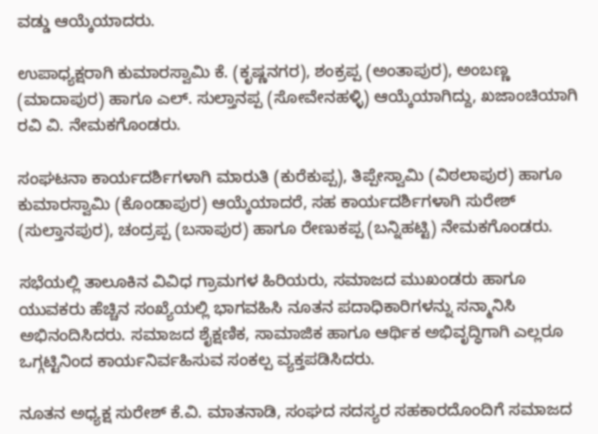ವಡ್ಡು ಆಯ್ಕೆಯಾದರು.

ಉಪಾಧ್ಯಕ್ಷರಾಗಿ ಕುಮಾರಸ್ವಾಮಿ ಕೆ. (ಕೃಷ್ಣನಗರ), ಶಂಕ್ರಪ್ಪ (ಅಂತಾಪುರ), ಅಂಬಣ್ಣ (ಮಾದಾಪುರ) ಹಾಗೂ ಎಲ್. ಸುಲ್ತಾನಪ್ಪ (ಸೋವೇನಹಳ್ಳಿ) ಆಯ್ಕೆಯಾಗಿದ್ದು, ಖಜಾಂಚಿಯಾಗಿ ರವಿ ವಿ. ನೇಮಕಗೊಂಡರು.

ಸಂಘಟನಾ ಕಾರ್ಯದರ್ಶಿಗಳಾಗಿ ಮಾರುತಿ (ಕುರೆಕುಪ್ಪ), ತಿಪ್ಪೇಸ್ವಾಮಿ (ವಿಠಲಾಪುರ) ಹಾಗೂ ಕುಮಾರಸ್ವಾಮಿ (ಕೊಂಡಾಪುರ) ಆಯ್ಕೆಯಾದರೆ, ಸಹ ಕಾರ್ಯದರ್ಶಿಗಳಾಗಿ ಸುರೇಶ್ (ಸುಲ್ತಾನಪುರ), ಚಂದ್ರಪ್ಪ (ಬಸಾಪುರ) ಹಾಗೂ ರೇಣುಕಪ್ಪ (ಬನ್ನಿಹಟ್ಟಿ) ನೇಮಕಗೊಂಡರು.

ಸಭೆಯಲ್ಲಿ ತಾಲೂಕಿನ ವಿವಿಧ ಗ್ರಾಮಗಳ ಹಿರಿಯರು, ಸಮಾಜದ ಮುಖಂಡರು ಹಾಗೂ ಯುವಕರು ಹೆಚ್ಚಿನ ಸಂಖ್ಯೆಯಲ್ಲಿ ಭಾಗವಹಿಸಿ ನೂತನ ಪದಾಧಿಕಾರಿಗಳನ್ನು ಸನ್ಮಾನಿಸಿ ಅಭಿನಂದಿಸಿದರು. ಸಮಾಜದ ಶೈಕ್ಷಣಿಕ, ಸಾಮಾಜಿಕ ಹಾಗೂ ಆರ್ಥಿಕ ಅಭಿವೃದ್ಧಿಗಾಗಿ ಎಲ್ಲರೂ ಒಗ್ಗಟ್ಟಿನಿಂದ ಕಾರ್ಯನಿರ್ವಹಿಸುವ ಸಂಕಲ್ಪ ವ್ಯಕ್ತಪಡಿಸಿದರು.

ನೂತನ ಅಧ್ಯಕ್ಷ ಸುರೇಶ್ ಕೆ.ವಿ. ಮಾತನಾಡಿ, ಸಂಘದ ಸದಸ್ಯರ ಸಹಕಾರದೊಂದಿಗೆ ಸಮಾಜದ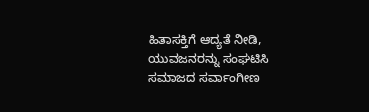ಹಿತಾಸಕ್ತಿಗೆ ಆದ್ಯತೆ ನೀಡಿ, ಯುವಜನರನ್ನು ಸಂಘಟಿಸಿ ಸಮಾಜದ ಸರ್ವಾಂಗೀಣ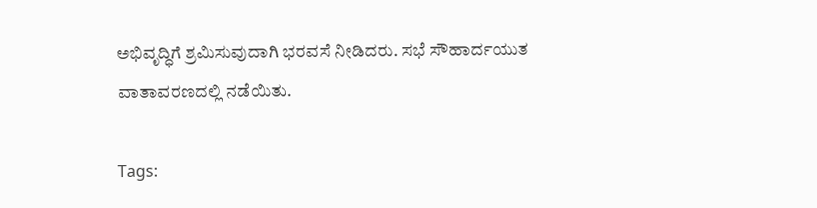ಅಭಿವೃದ್ಧಿಗೆ ಶ್ರಮಿಸುವುದಾಗಿ ಭರವಸೆ ನೀಡಿದರು. ಸಭೆ ಸೌಹಾರ್ದಯುತ ವಾತಾವರಣದಲ್ಲಿ ನಡೆಯಿತು.

Tags: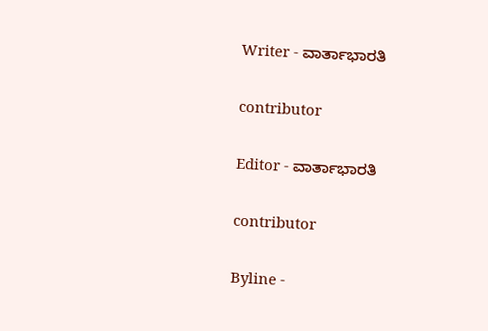Writer - ವಾರ್ತಾಭಾರತಿ

contributor

Editor - ವಾರ್ತಾಭಾರತಿ

contributor

Byline -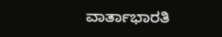ವಾರ್ತಾಭಾರತಿ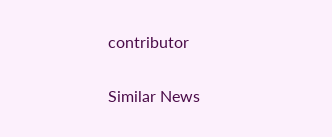contributor

Similar News